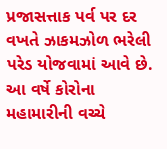પ્રજાસત્તાક પર્વ પર દર વખતે ઝાકમઝોળ ભરેલી પરેડ યોજવામાં આવે છે. આ વર્ષે કોરોના મહામારીની વચ્ચે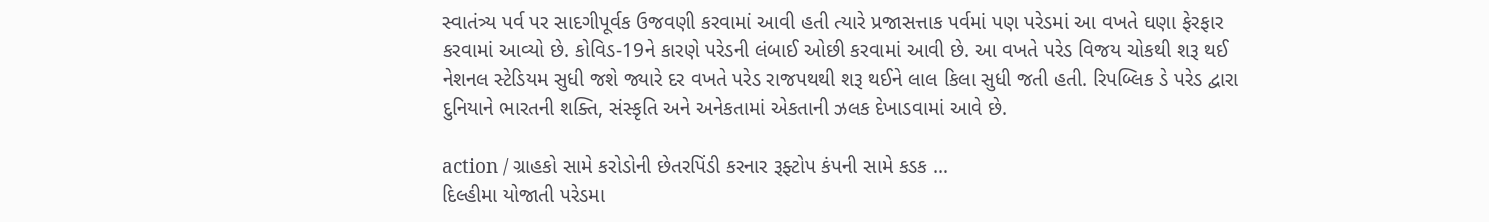સ્વાતંત્ર્ય પર્વ પર સાદગીપૂર્વક ઉજવણી કરવામાં આવી હતી ત્યારે પ્રજાસત્તાક પર્વમાં પણ પરેડમાં આ વખતે ઘણા ફેરફાર કરવામાં આવ્યો છે. કોવિડ-19ને કારણે પરેડની લંબાઈ ઓછી કરવામાં આવી છે. આ વખતે પરેડ વિજય ચોકથી શરૂ થઈ નેશનલ સ્ટેડિયમ સુધી જશે જ્યારે દર વખતે પરેડ રાજપથથી શરૂ થઈને લાલ કિલા સુધી જતી હતી. રિપબ્લિક ડે પરેડ દ્વારા દુનિયાને ભારતની શક્તિ, સંસ્કૃતિ અને અનેકતામાં એકતાની ઝલક દેખાડવામાં આવે છે.

action / ગ્રાહકો સામે કરોડોની છેતરપિંડી કરનાર રૂફ્ટોપ કંપની સામે કડક …
દિલ્હીમા યોજાતી પરેડમા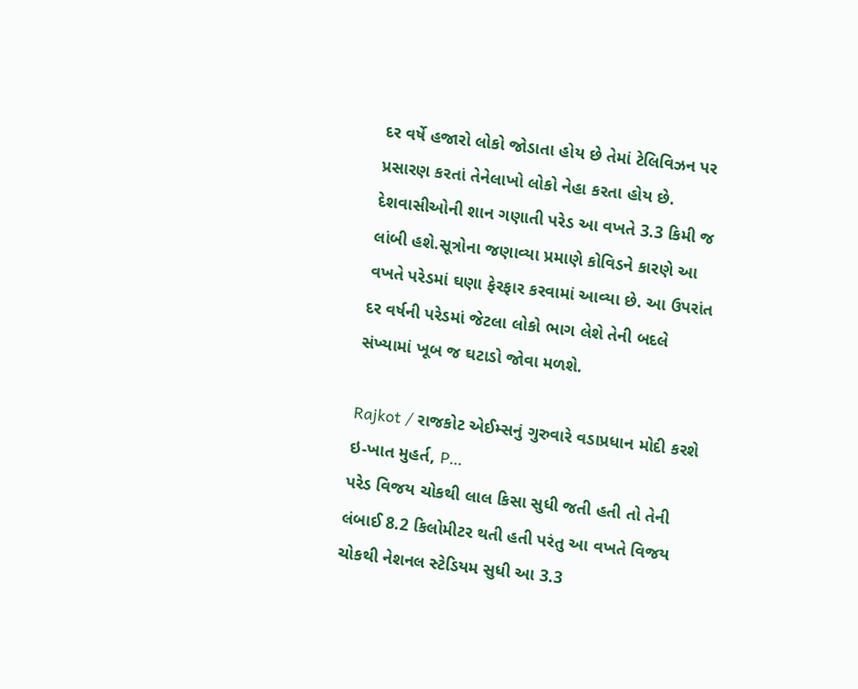દર વર્ષે હજારો લોકો જોડાતા હોય છે તેમાં ટેલિવિઝન પર પ્રસારણ કરતાં તેનેલાખો લોકો નેહા કરતા હોય છે. દેશવાસીઓની શાન ગણાતી પરેડ આ વખતે 3.3 કિમી જ લાંબી હશે.સૂત્રોના જણાવ્યા પ્રમાણે કોવિડને કારણે આ વખતે પરેડમાં ઘણા ફેરફાર કરવામાં આવ્યા છે. આ ઉપરાંત દર વર્ષની પરેડમાં જેટલા લોકો ભાગ લેશે તેની બદલે સંખ્યામાં ખૂબ જ ઘટાડો જોવા મળશે.

Rajkot / રાજકોટ એઈમ્સનું ગુરુવારે વડાપ્રધાન મોદી કરશે ઇ-ખાત મુહર્ત, P…
પરેડ વિજય ચોકથી લાલ કિસા સુધી જતી હતી તો તેની લંબાઈ 8.2 કિલોમીટર થતી હતી પરંતુ આ વખતે વિજય ચોકથી નેશનલ સ્ટેડિયમ સુધી આ 3.3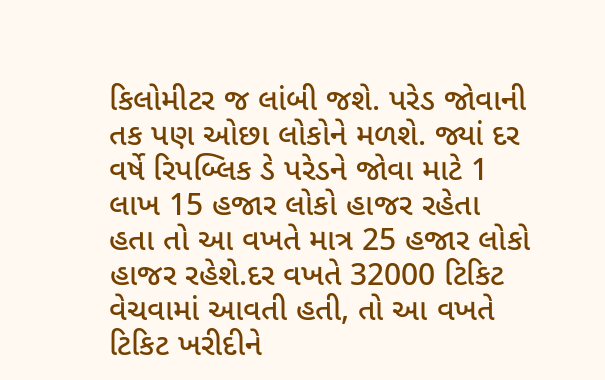કિલોમીટર જ લાંબી જશે. પરેડ જોવાની તક પણ ઓછા લોકોને મળશે. જ્યાં દર વર્ષે રિપબ્લિક ડે પરેડને જોવા માટે 1 લાખ 15 હજાર લોકો હાજર રહેતા હતા તો આ વખતે માત્ર 25 હજાર લોકો હાજર રહેશે.દર વખતે 32000 ટિકિટ વેચવામાં આવતી હતી, તો આ વખતે ટિકિટ ખરીદીને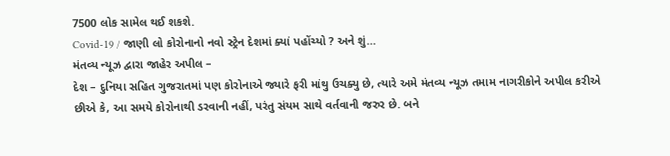7500 લોક સામેલ થઈ શકશે.
Covid-19 / જાણી લો કોરોનાનો નવો સ્ટ્રેન દેશમાં ક્યાં પહોંચ્યો ? અને શું…
મંતવ્ય ન્યૂઝ દ્વારા જાહેર અપીલ –
દેશ – દુનિયા સહિત ગુજરાતમાં પણ કોરોનાએ જ્યારે ફરી માંથુ ઉચક્યુ છે, ત્યારે અમે મંતવ્ય ન્યૂઝ તમામ નાગરીકોને અપીલ કરીએ છીએ કે, આ સમયે કોરોનાથી ડરવાની નહીં, પરંતુ સંયમ સાથે વર્તવાની જરુર છે. બને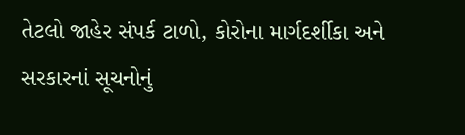તેટલો જાહેર સંપર્ક ટાળો, કોરોના માર્ગદર્શીકા અને સરકારનાં સૂચનોનું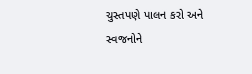ચુસ્તપણે પાલન કરો અને સ્વજનોને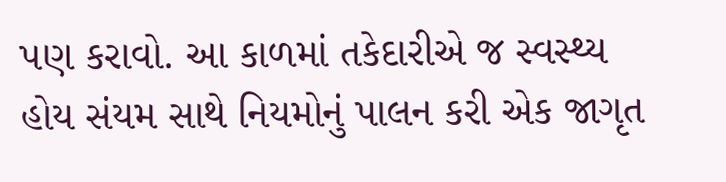પણ કરાવો. આ કાળમાં તકેદારીએ જ સ્વસ્થ્ય હોય સંયમ સાથે નિયમોનું પાલન કરી એક જાગૃત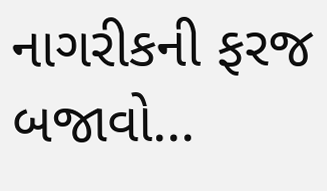નાગરીકની ફરજ બજાવો…